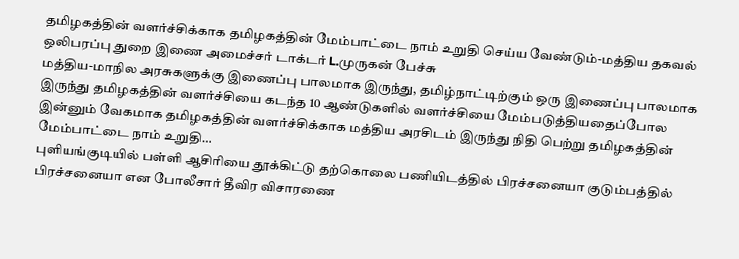தமிழகத்தின் வளர்ச்சிக்காக தமிழகத்தின் மேம்பாட்டை நாம் உறுதி செய்ய வேண்டும்-மத்திய தகவல் ஒலிபரப்பு துறை இணை அமைச்சர் டாக்டர் L.முருகன் பேச்சு
மத்திய-மாநில அரசுகளுக்கு இணைப்பு பாலமாக இருந்து, தமிழ்நாட்டிற்கும் ஒரு இணைப்பு பாலமாக இருந்து தமிழகத்தின் வளர்ச்சியை கடந்த 10 ஆண்டுகளில் வளர்ச்சியை மேம்படுத்தியதைப்போல இன்னும் வேகமாக தமிழகத்தின் வளர்ச்சிக்காக மத்திய அரசிடம் இருந்து நிதி பெற்று தமிழகத்தின் மேம்பாட்டை நாம் உறுதி…
புளியங்குடியில் பள்ளி ஆசிரியை தூக்கிட்டு தற்கொலை பணியிடத்தில் பிரச்சனையா குடும்பத்தில் பிரச்சனையா என போலீசார் தீவிர விசாரணை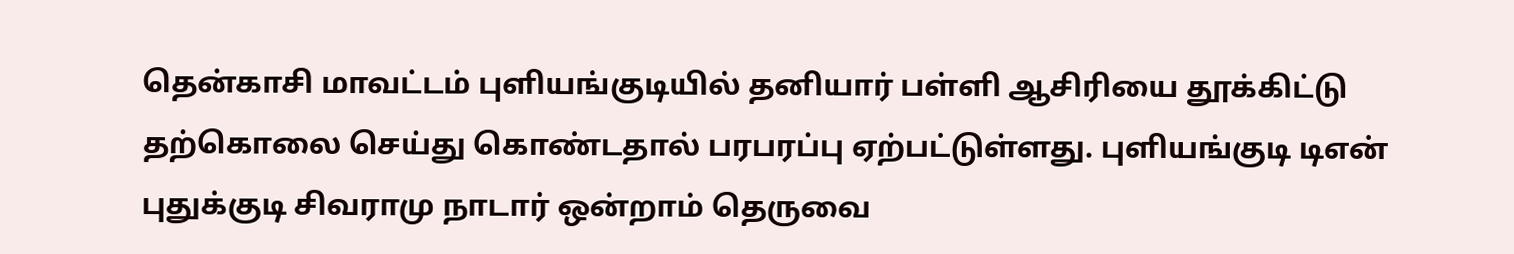தென்காசி மாவட்டம் புளியங்குடியில் தனியார் பள்ளி ஆசிரியை தூக்கிட்டு தற்கொலை செய்து கொண்டதால் பரபரப்பு ஏற்பட்டுள்ளது. புளியங்குடி டிஎன் புதுக்குடி சிவராமு நாடார் ஒன்றாம் தெருவை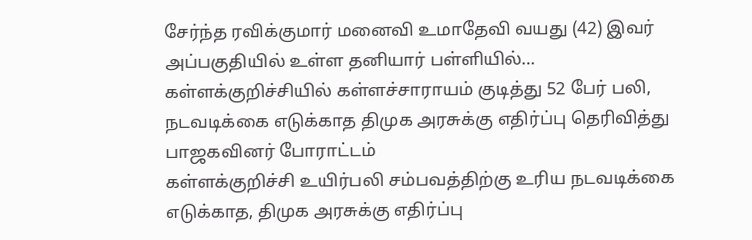சேர்ந்த ரவிக்குமார் மனைவி உமாதேவி வயது (42) இவர் அப்பகுதியில் உள்ள தனியார் பள்ளியில்…
கள்ளக்குறிச்சியில் கள்ளச்சாராயம் குடித்து 52 பேர் பலி, நடவடிக்கை எடுக்காத திமுக அரசுக்கு எதிர்ப்பு தெரிவித்து பாஜகவினர் போராட்டம்
கள்ளக்குறிச்சி உயிர்பலி சம்பவத்திற்கு உரிய நடவடிக்கை எடுக்காத, திமுக அரசுக்கு எதிர்ப்பு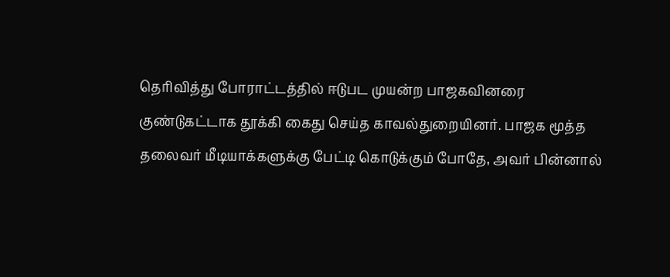தெரிவித்து போராட்டத்தில் ஈடுபட முயன்ற பாஜகவினரை குண்டுகட்டாக தூக்கி கைது செய்த காவல்துறையினர். பாஜக மூத்த தலைவர் மீடியாக்களுக்கு பேட்டி கொடுக்கும் போதே, அவர் பின்னால்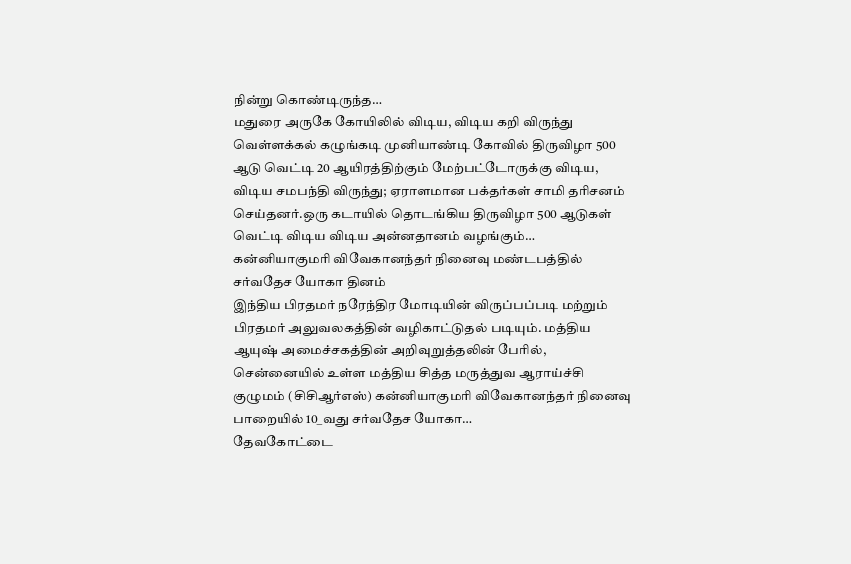நின்று கொண்டிருந்த…
மதுரை அருகே கோயிலில் விடிய, விடிய கறி விருந்து
வெள்ளக்கல் கழுங்கடி முனியாண்டி கோவில் திருவிழா 500 ஆடு வெட்டி 20 ஆயிரத்திற்கும் மேற்பட்டோருக்கு விடிய, விடிய சமபந்தி விருந்து; ஏராளமான பக்தர்கள் சாமி தரிசனம் செய்தனர்.ஒரு கடாயில் தொடங்கிய திருவிழா 500 ஆடுகள் வெட்டி விடிய விடிய அன்னதானம் வழங்கும்…
கன்னியாகுமரி விவேகானந்தர் நினைவு மண்டபத்தில் சர்வதேச யோகா தினம்
இந்திய பிரதமர் நரேந்திர மோடியின் விருப்பப்படி மற்றும் பிரதமர் அலுவலகத்தின் வழிகாட்டுதல் படியும். மத்திய ஆயுஷ் அமைச்சகத்தின் அறிவுறுத்தலின் பேரில், சென்னையில் உள்ள மத்திய சித்த மருத்துவ ஆராய்ச்சி குழுமம் (சிசிஆர்எஸ்) கன்னியாகுமரி விவேகானந்தர் நினைவு பாறையில் 10_வது சர்வதேச யோகா…
தேவகோட்டை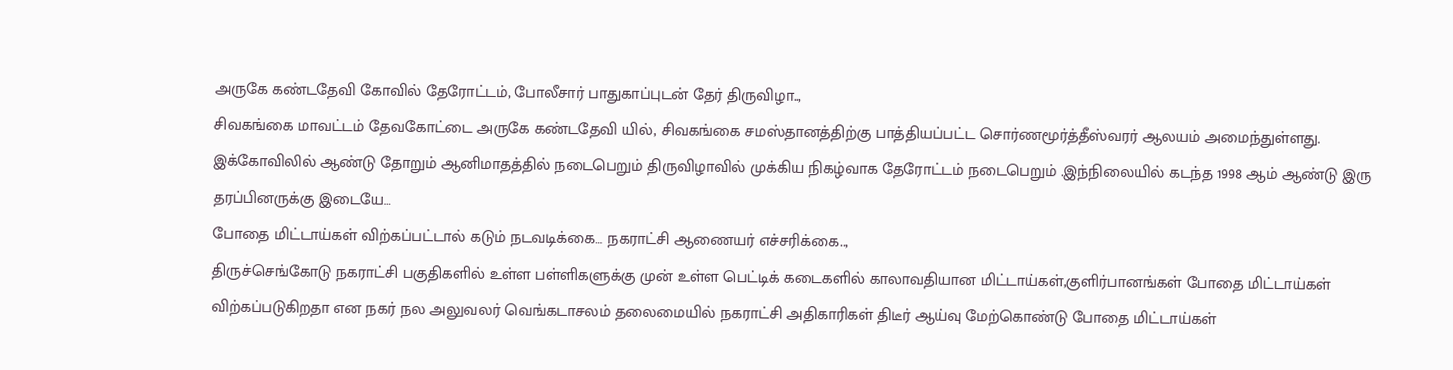அருகே கண்டதேவி கோவில் தேரோட்டம், போலீசார் பாதுகாப்புடன் தேர் திருவிழா..,
சிவகங்கை மாவட்டம் தேவகோட்டை அருகே கண்டதேவி யில், சிவகங்கை சமஸ்தானத்திற்கு பாத்தியப்பட்ட சொர்ணமூர்த்தீஸ்வரர் ஆலயம் அமைந்துள்ளது. இக்கோவிலில் ஆண்டு தோறும் ஆனிமாதத்தில் நடைபெறும் திருவிழாவில் முக்கிய நிகழ்வாக தேரோட்டம் நடைபெறும் .இந்நிலையில் கடந்த 1998 ஆம் ஆண்டு இரு தரப்பினருக்கு இடையே…
போதை மிட்டாய்கள் விற்கப்பட்டால் கடும் நடவடிக்கை… நகராட்சி ஆணையர் எச்சரிக்கை..,
திருச்செங்கோடு நகராட்சி பகுதிகளில் உள்ள பள்ளிகளுக்கு முன் உள்ள பெட்டிக் கடைகளில் காலாவதியான மிட்டாய்கள்,குளிர்பானங்கள் போதை மிட்டாய்கள் விற்கப்படுகிறதா என நகர் நல அலுவலர் வெங்கடாசலம் தலைமையில் நகராட்சி அதிகாரிகள் திடீர் ஆய்வு மேற்கொண்டு போதை மிட்டாய்கள்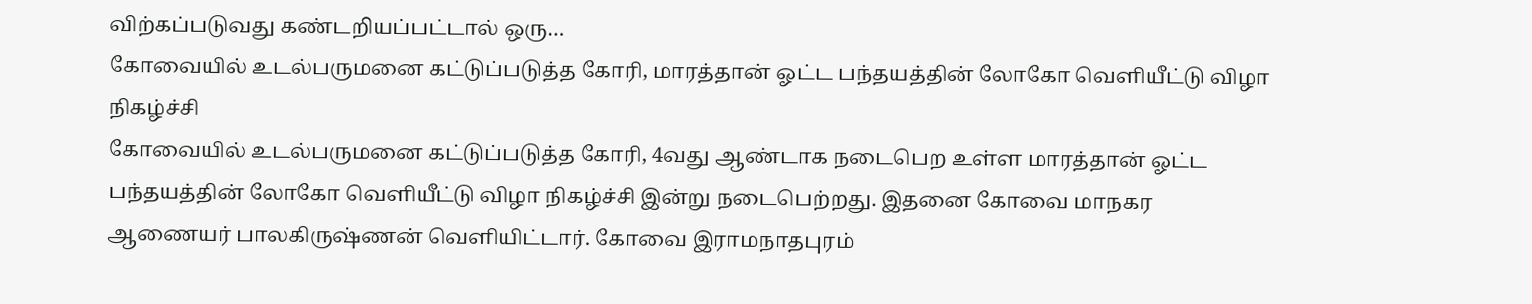விற்கப்படுவது கண்டறியப்பட்டால் ஒரு…
கோவையில் உடல்பருமனை கட்டுப்படுத்த கோரி, மாரத்தான் ஓட்ட பந்தயத்தின் லோகோ வெளியீட்டு விழா நிகழ்ச்சி
கோவையில் உடல்பருமனை கட்டுப்படுத்த கோரி, 4வது ஆண்டாக நடைபெற உள்ள மாரத்தான் ஓட்ட பந்தயத்தின் லோகோ வெளியீட்டு விழா நிகழ்ச்சி இன்று நடைபெற்றது. இதனை கோவை மாநகர ஆணையர் பாலகிருஷ்ணன் வெளியிட்டார். கோவை இராமநாதபுரம்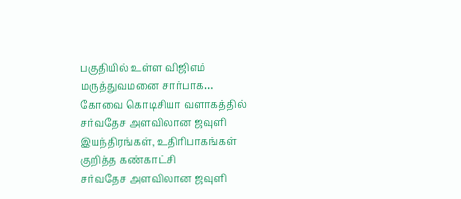பகுதியில் உள்ள விஜிஎம் மருத்துவமனை சார்பாக…
கோவை கொடிசியா வளாகத்தில் சர்வதேச அளவிலான ஜவுளி இயந்திரங்கள், உதிரிபாகங்கள் குறித்த கண்காட்சி
சர்வதேச அளவிலான ஜவுளி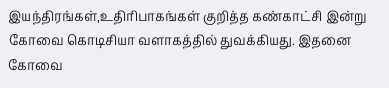இயந்திரங்கள்,உதிரிபாகங்கள் குறித்த கண்காட்சி இன்று கோவை கொடிசியா வளாகத்தில் துவக்கியது. இதனை கோவை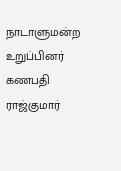நாடாளுமன்ற உறுப்பினர் கணபதி ராஜ்குமார்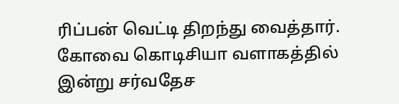ரிப்பன் வெட்டி திறந்து வைத்தார். கோவை கொடிசியா வளாகத்தில் இன்று சர்வதேச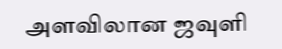அளவிலான ஜவுளி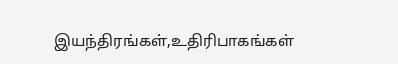இயந்திரங்கள்,உதிரிபாகங்கள்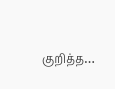குறித்த…